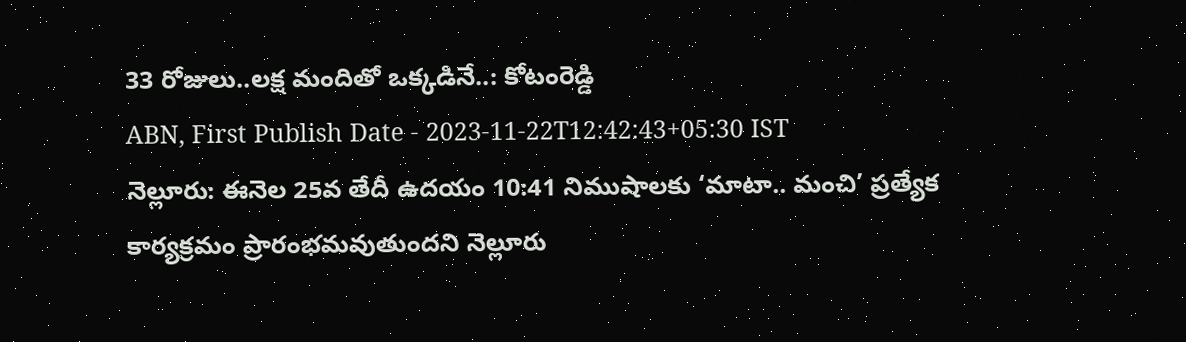33 రోజులు..లక్ష మందితో ఒక్కడినే..: కోటంరెడ్డి
ABN, First Publish Date - 2023-11-22T12:42:43+05:30 IST
నెల్లూరు: ఈనెల 25వ తేదీ ఉదయం 10:41 నిముషాలకు ‘మాటా.. మంచి’ ప్రత్యేక కార్యక్రమం ప్రారంభమవుతుందని నెల్లూరు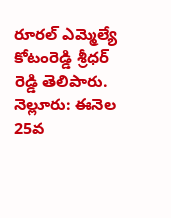రూరల్ ఎమ్మెల్యే కోటంరెడ్డి శ్రీధర్ రెడ్డి తెలిపారు.
నెల్లూరు: ఈనెల 25వ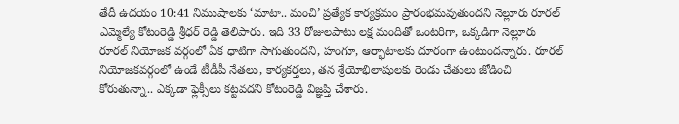తేదీ ఉదయం 10:41 నిముషాలకు ‘మాటా.. మంచి’ ప్రత్యేక కార్యక్రమం ప్రారంభమవుతుందని నెల్లూరు రూరల్ ఎమ్మెల్యే కోటంరెడ్డి శ్రీధర్ రెడ్డి తెలిపారు. ఇది 33 రోజులపాటు లక్ష మందితో ఒంటరిగా, ఒక్కడిగా నెల్లూరు రూరల్ నియోజక వర్గంలో ఏక ధాటిగా సాగుతుందని, హంగూ, ఆర్భాటాలకు దూరంగా ఉంటుందన్నారు. రూరల్ నియోజకవర్గంలో ఉండే టీడీపీ నేతలు, కార్యకర్తలు, తన శ్రేయోభిలాషులకు రెండు చేతులు జోడించి కోరుతున్నా.. ఎక్కడా ఫ్లెక్సీలు కట్టవదని కోటంరెడ్డి విజ్ఞప్తి చేశారు.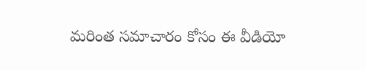మరింత సమాచారం కోసం ఈ వీడియో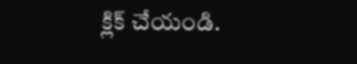క్లిక్ చేయండి.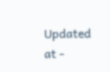Updated at -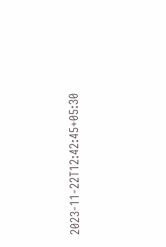2023-11-22T12:42:45+05:30